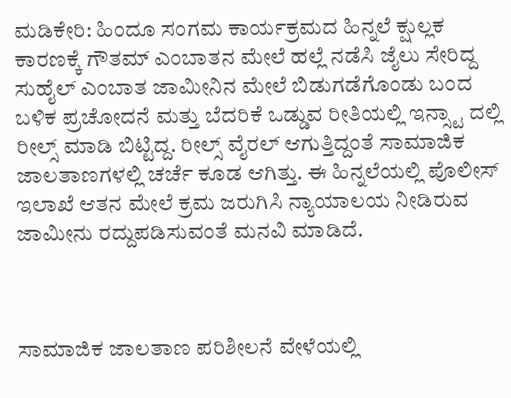ಮಡಿಕೇರಿ: ಹಿಂದೂ ಸಂಗಮ ಕಾರ್ಯಕ್ರಮದ ಹಿನ್ನಲೆ ಕ್ಷುಲ್ಲಕ ಕಾರಣಕ್ಕೆ ಗೌತಮ್ ಎಂಬಾತನ ಮೇಲೆ ಹಲ್ಲೆ ನಡೆಸಿ ಜೈಲು ಸೇರಿದ್ದ ಸುಹೈಲ್ ಎಂಬಾತ ಜಾಮೀನಿನ ಮೇಲೆ ಬಿಡುಗಡೆಗೊಂಡು ಬಂದ ಬಳಿಕ ಪ್ರಚೋದನೆ ಮತ್ತು ಬೆದರಿಕೆ ಒಡ್ಡುವ ರೀತಿಯಲ್ಲಿ ಇನ್ಸ್ಟಾ ದಲ್ಲಿ ರೀಲ್ಸ್ ಮಾಡಿ ಬಿಟ್ಟಿದ್ದ. ರೀಲ್ಸ್ ವೈರಲ್ ಆಗುತ್ತಿದ್ದಂತೆ ಸಾಮಾಜಿಕ ಜಾಲತಾಣಗಳಲ್ಲಿ ಚರ್ಚೆ ಕೂಡ ಆಗಿತ್ತು. ಈ ಹಿನ್ನಲೆಯಲ್ಲಿ ಪೊಲೀಸ್ ಇಲಾಖೆ ಆತನ ಮೇಲೆ ಕ್ರಮ ಜರುಗಿಸಿ ನ್ಯಾಯಾಲಯ ನೀಡಿರುವ  ಜಾಮೀನು ರದ್ದುಪಡಿಸುವಂತೆ ಮನವಿ ಮಾಡಿದೆ.



ಸಾಮಾಜಿಕ ಜಾಲತಾಣ ಪರಿಶೀಲನೆ ವೇಳೆಯಲ್ಲಿ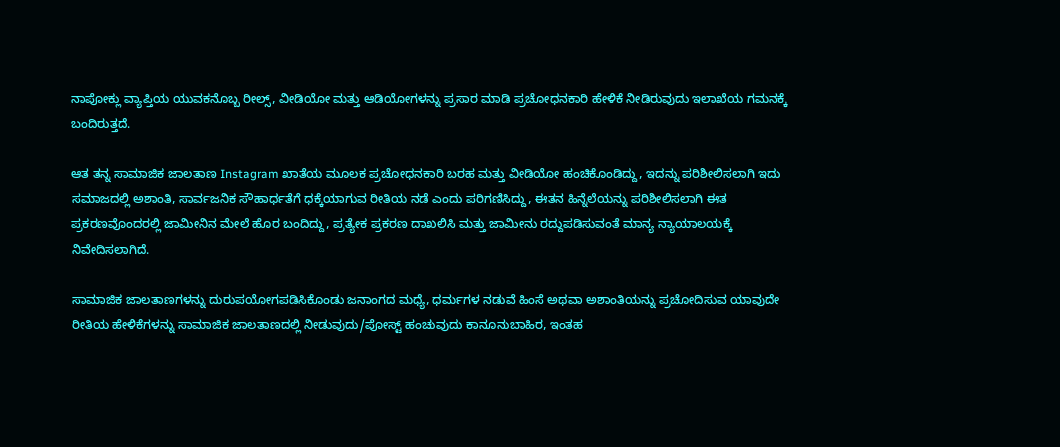ನಾಪೋಕ್ಲು ವ್ಯಾಪ್ತಿಯ ಯುವಕನೊಬ್ಬ ರೀಲ್ಸ್, ವೀಡಿಯೋ ಮತ್ತು ಆಡಿಯೋಗಳನ್ನು ಪ್ರಸಾರ ಮಾಡಿ ಪ್ರಚೋಧನಕಾರಿ ಹೇಳಿಕೆ ನೀಡಿರುವುದು ಇಲಾಖೆಯ ಗಮನಕ್ಕೆ ಬಂದಿರುತ್ತದೆ.

ಆತ ತನ್ನ ಸಾಮಾಜಿಕ ಜಾಲತಾಣ Instagram ಖಾತೆಯ ಮೂಲಕ ಪ್ರಚೋಧನಕಾರಿ ಬರಹ ಮತ್ತು ವೀಡಿಯೋ ಹಂಚಿಕೊಂಡಿದ್ದು, ಇದನ್ನು ಪರಿಶೀಲಿಸಲಾಗಿ ಇದು ಸಮಾಜದಲ್ಲಿ ಅಶಾಂತಿ, ಸಾರ್ವಜನಿಕ ಸೌಹಾರ್ಧತೆಗೆ ಧಕ್ಕೆಯಾಗುವ ರೀತಿಯ ನಡೆ ಎಂದು ಪರಿಗಣಿಸಿದ್ದು, ಈತನ ಹಿನ್ನೆಲೆಯನ್ನು ಪರಿಶೀಲಿಸಲಾಗಿ ಈತ ಪ್ರಕರಣವೊಂದರಲ್ಲಿ ಜಾಮೀನಿನ ಮೇಲೆ ಹೊರ ಬಂದಿದ್ದು, ಪ್ರತ್ಯೇಕ ಪ್ರಕರಣ ದಾಖಲಿಸಿ ಮತ್ತು ಜಾಮೀನು ರದ್ದುಪಡಿಸುವಂತೆ ಮಾನ್ಯ ನ್ಯಾಯಾಲಯಕ್ಕೆ ನಿವೇದಿಸಲಾಗಿದೆ.

ಸಾಮಾಜಿಕ ಜಾಲತಾಣಗಳನ್ನು ದುರುಪಯೋಗಪಡಿಸಿಕೊಂಡು ಜನಾಂಗದ ಮಧ್ಯೆ, ಧರ್ಮಗಳ ನಡುವೆ ಹಿಂಸೆ ಅಥವಾ ಅಶಾಂತಿಯನ್ನು ಪ್ರಚೋದಿಸುವ ಯಾವುದೇ ರೀತಿಯ ಹೇಳಿಕೆಗಳನ್ನು ಸಾಮಾಜಿಕ ಜಾಲತಾಣದಲ್ಲಿ ನೀಡುವುದು/ಪೋಸ್ಟ್ ಹಂಚುವುದು ಕಾನೂನುಬಾಹಿರ, ಇಂತಹ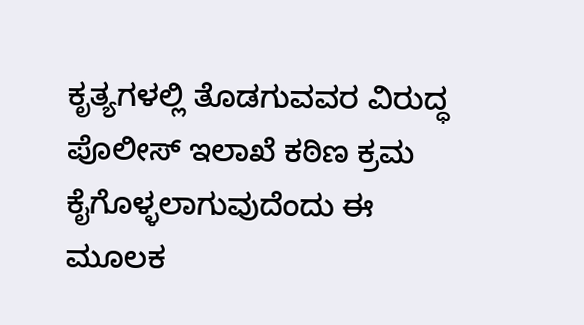ಕೃತ್ಯಗಳಲ್ಲಿ ತೊಡಗುವವರ ವಿರುದ್ಧ ಪೊಲೀಸ್ ಇಲಾಖೆ ಕಠಿಣ ಕ್ರಮ ಕೈಗೊಳ್ಳಲಾಗುವುದೆಂದು ಈ ಮೂಲಕ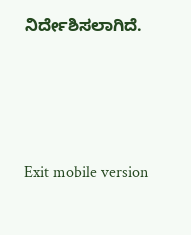ನಿರ್ದೇಶಿಸಲಾಗಿದೆ.





Exit mobile version